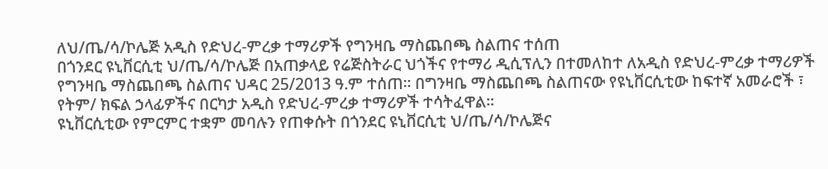ለህ/ጤ/ሳ/ኮሌጅ አዲስ የድህረ-ምረቃ ተማሪዎች የግንዛቤ ማስጨበጫ ስልጠና ተሰጠ
በጎንደር ዩኒቨርሲቲ ህ/ጤ/ሳ/ኮሌጅ በአጠቃላይ የሬጅስትራር ህጎችና የተማሪ ዲሲፕሊን በተመለከተ ለአዲስ የድህረ-ምረቃ ተማሪዎች የግንዛቤ ማስጨበጫ ስልጠና ህዳር 25/2013 ዓ.ም ተሰጠ፡፡ በግንዛቤ ማስጨበጫ ስልጠናው የዩኒቨርሲቲው ከፍተኛ አመራሮች ፣ የትም/ ክፍል ኃላፊዎችና በርካታ አዲስ የድህረ-ምረቃ ተማሪዎች ተሳትፈዋል፡፡
ዩኒቨርሲቲው የምርምር ተቋም መባሉን የጠቀሱት በጎንደር ዩኒቨርሲቲ ህ/ጤ/ሳ/ኮሌጅና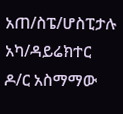አጠ/ስፔ/ሆስፒታሉ አካ/ዳይሬክተር ዶ/ር አስማማው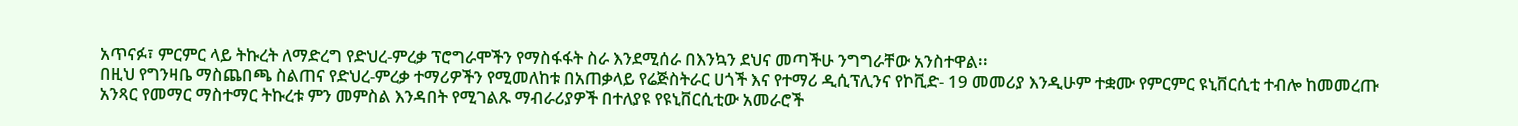አጥናፉ፣ ምርምር ላይ ትኩረት ለማድረግ የድህረ-ምረቃ ፕሮግራሞችን የማስፋፋት ስራ እንደሚሰራ በእንኳን ደህና መጣችሁ ንግግራቸው አንስተዋል፡፡
በዚህ የግንዛቤ ማስጨበጫ ስልጠና የድህረ-ምረቃ ተማሪዎችን የሚመለከቱ በአጠቃላይ የሬጅስትራር ሀጎች እና የተማሪ ዲሲፕሊንና የኮቪድ- 19 መመሪያ እንዲሁም ተቋሙ የምርምር ዩኒቨርሲቲ ተብሎ ከመመረጡ አንጻር የመማር ማስተማር ትኩረቱ ምን መምስል እንዳበት የሚገልጹ ማብራሪያዎች በተለያዩ የዩኒቨርሲቲው አመራሮች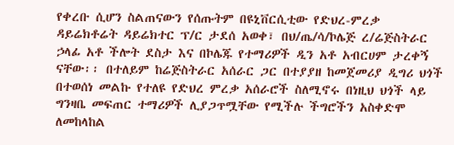የቀረቡ ሲሆን ስልጠናውን የሰጡትም በዩኒቨርሲቲው የድህረ-ምረቃ ዳይሬክቶሬት ዳይሬክተር ፕ/ር ታደሰ አወቀ፣ በህ/ጤ/ሳ/ኮሌጅ ረ/ሬጅስትራር ኃላፊ አቶ ችሎት ደስታ እና በኮሌጁ የተማሪዎች ዲን አቶ አብርሀም ታረቀኝ ናቸው፡፡ በተለይም ከሬጅስትራር አሰራር ጋር በተያያዘ ከመጀመሪያ ዲግሪ ህጎች በተወሰነ መልኩ የተለዩ የድህረ ምረቃ አሰራሮች ስለሚኖሩ በነዚህ ህጎች ላይ ግንዛቤ መፍጠር ተማሪዎች ሊያጋጥሟቸው የሚችሉ ችግሮችን አስቀድሞ ለመከላከል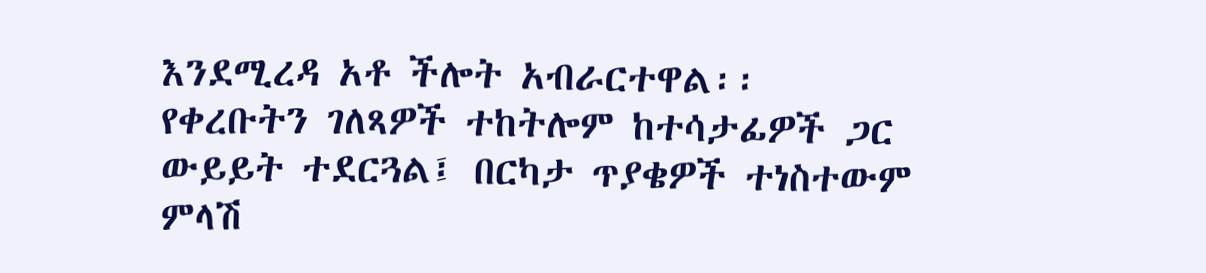እንደሚረዳ አቶ ችሎት አብራርተዋል፡፡
የቀረቡትን ገለጻዎች ተከትሎም ከተሳታፊዎች ጋር ውይይት ተደርጓል፤ በርካታ ጥያቄዎች ተነስተውም ምላሽ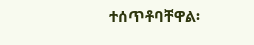ተሰጥቶባቸዋል፡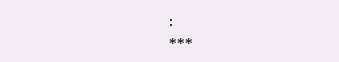፡
***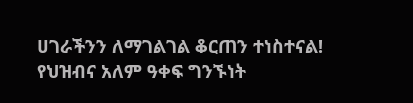ሀገራችንን ለማገልገል ቆርጠን ተነስተናል!
የህዝብና አለም ዓቀፍ ግንኙነት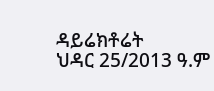ዳይሬክቶሬት
ህዳር 25/2013 ዓ.ም